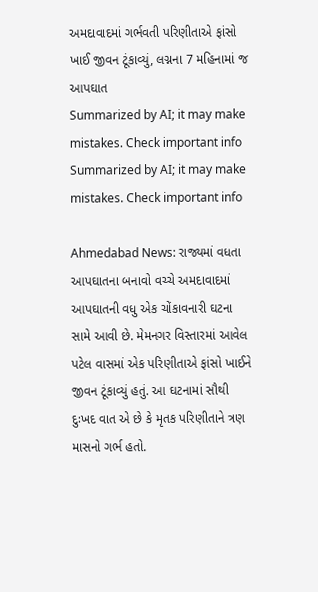અમદાવાદમાં ગર્ભવતી પરિણીતાએ ફાંસો ખાઈ જીવન ટૂંકાવ્યું, લગ્નના 7 મહિનામાં જ આપઘાત
Summarized by AI; it may make mistakes. Check important info
Summarized by AI; it may make mistakes. Check important info

Ahmedabad News: રાજ્યમાં વધતા આપઘાતના બનાવો વચ્ચે અમદાવાદમાં આપઘાતની વધુ એક ચોંકાવનારી ઘટના સામે આવી છે. મેમનગર વિસ્તારમાં આવેલ પટેલ વાસમાં એક પરિણીતાએ ફાંસો ખાઈને જીવન ટૂંકાવ્યું હતું. આ ઘટનામાં સૌથી દુઃખદ વાત એ છે કે મૃતક પરિણીતાને ત્રણ માસનો ગર્ભ હતો.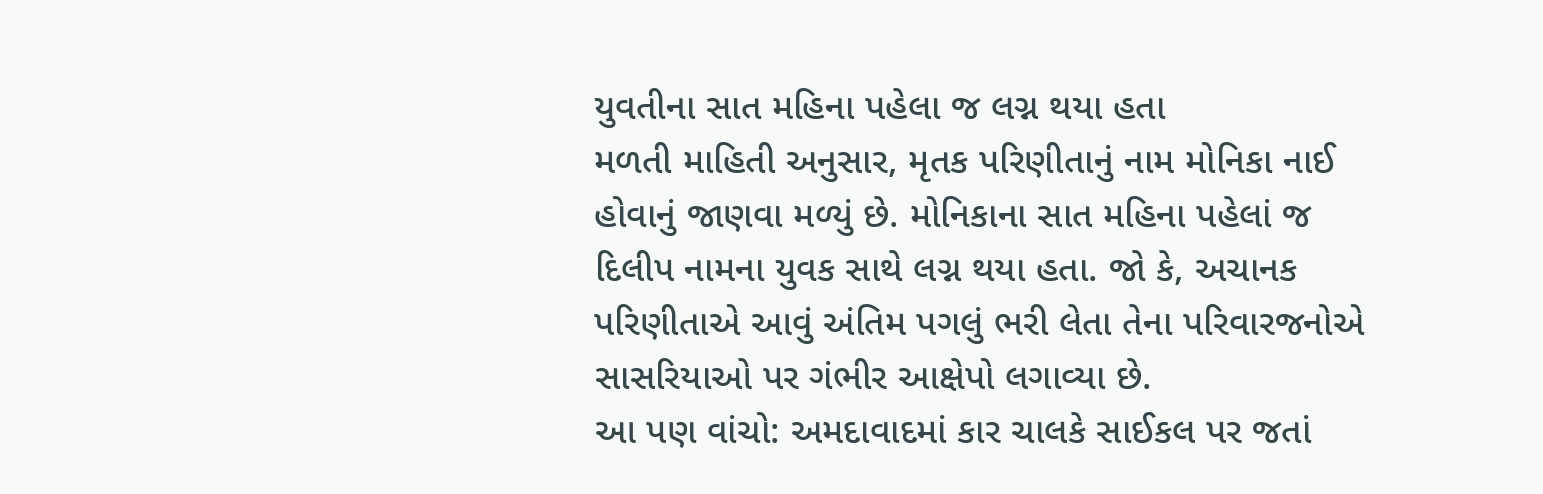યુવતીના સાત મહિના પહેલા જ લગ્ન થયા હતા
મળતી માહિતી અનુસાર, મૃતક પરિણીતાનું નામ મોનિકા નાઈ હોવાનું જાણવા મળ્યું છે. મોનિકાના સાત મહિના પહેલાં જ દિલીપ નામના યુવક સાથે લગ્ન થયા હતા. જો કે, અચાનક પરિણીતાએ આવું અંતિમ પગલું ભરી લેતા તેના પરિવારજનોએ સાસરિયાઓ પર ગંભીર આક્ષેપો લગાવ્યા છે.
આ પણ વાંચો: અમદાવાદમાં કાર ચાલકે સાઈકલ પર જતાં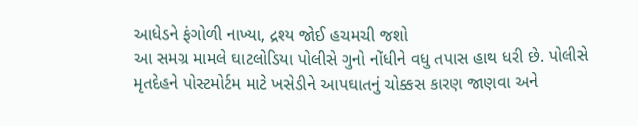આધેડને ફંગોળી નાખ્યા, દ્રશ્ય જોઈ હચમચી જશો
આ સમગ્ર મામલે ઘાટલોડિયા પોલીસે ગુનો નોંધીને વધુ તપાસ હાથ ધરી છે. પોલીસે મૃતદેહને પોસ્ટમોર્ટમ માટે ખસેડીને આપઘાતનું ચોક્કસ કારણ જાણવા અને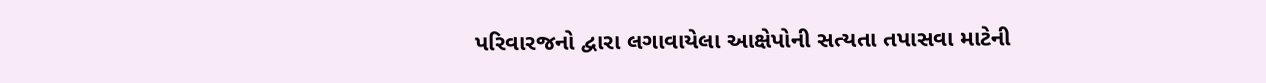પરિવારજનો દ્વારા લગાવાયેલા આક્ષેપોની સત્યતા તપાસવા માટેની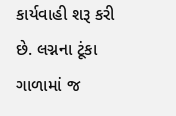કાર્યવાહી શરૂ કરી છે. લગ્નના ટૂંકા ગાળામાં જ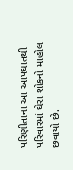પરિણીતાના આ આપઘાતથી પરિવારમાં ઘેરા શોકનો માહોલ છવાયો છે.